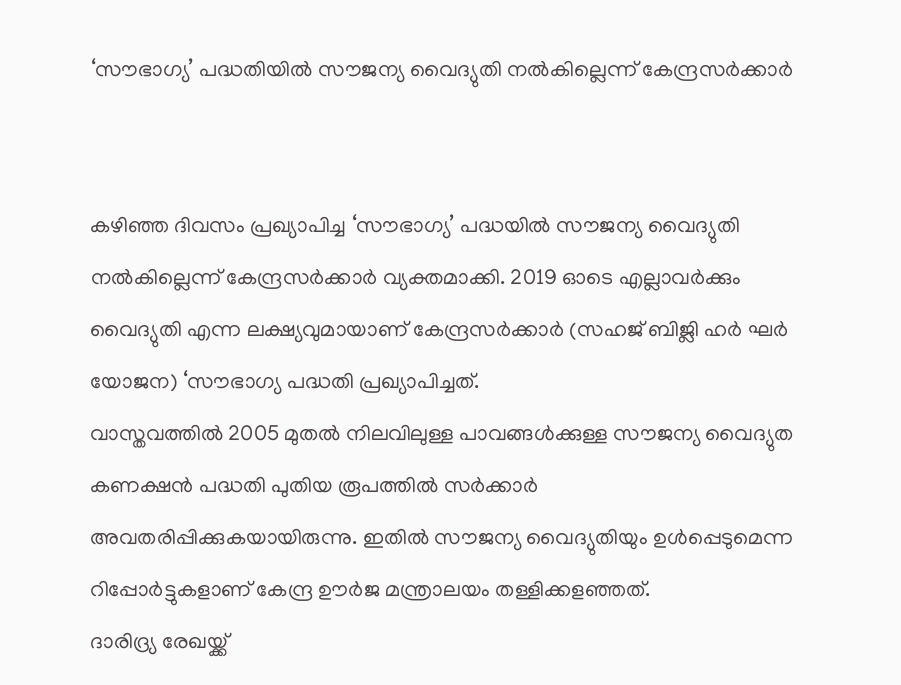‘സൗഭാഗ്യ’ പദ്ധതിയില്‍ സൗജന്യ വൈദ്യുതി നല്‍കില്ലെന്ന് കേന്ദ്രസര്‍ക്കാര്‍


കഴിഞ്ഞ ദിവസം പ്രഖ്യാപിച്ച ‘സൗഭാഗ്യ’ പദ്ധയില്‍ സൗജന്യ വൈദ്യുതി നല്‍കില്ലെന്ന് കേന്ദ്രസര്‍ക്കാര്‍ വ്യക്തമാക്കി. 2019 ഓടെ എല്ലാവര്‍ക്കും വൈദ്യുതി എന്ന ലക്ഷ്യവുമായാണ് കേന്ദ്രസര്‍ക്കാര്‍ (സഹജ് ബിജ്ലി ഹര്‍ ഘര്‍ യോജന) ‘സൗഭാഗ്യ പദ്ധതി പ്രഖ്യാപിച്ചത്.
വാസ്തവത്തില്‍ 2005 മുതല്‍ നിലവിലുള്ള പാവങ്ങള്‍ക്കുള്ള സൗജന്യ വൈദ്യുത കണക്ഷന്‍ പദ്ധതി പുതിയ രൂപത്തില്‍ സര്‍ക്കാര്‍ അവതരിപ്പിക്കുകയായിരുന്നു. ഇതില്‍ സൗജന്യ വൈദ്യുതിയും ഉള്‍പ്പെടുമെന്ന റിപ്പോര്‍ട്ടുകളാണ് കേന്ദ്ര ഊര്‍ജ മന്ത്രാലയം തള്ളിക്കളഞ്ഞത്.
ദാരിദ്ര്യ രേഖയ്ക്ക്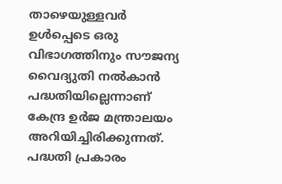താഴെയുള്ളവര്‍ ഉള്‍പ്പെടെ ഒരു വിഭാഗത്തിനും സൗജന്യ വൈദ്യുതി നല്‍കാന്‍ പദ്ധതിയില്ലെന്നാണ് കേന്ദ്ര ഉര്‍ജ മന്ത്രാലയം അറിയിച്ചിരിക്കുന്നത്. പദ്ധതി പ്രകാരം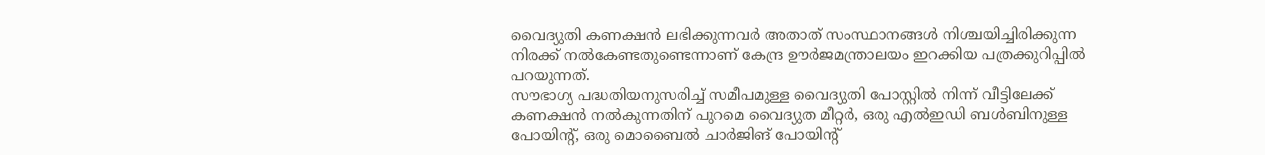വൈദ്യുതി കണക്ഷന്‍ ലഭിക്കുന്നവര്‍ അതാത് സംസ്ഥാനങ്ങള്‍ നിശ്ചയിച്ചിരിക്കുന്ന നിരക്ക് നല്‍കേണ്ടതുണ്ടെന്നാണ് കേന്ദ്ര ഊര്‍ജമന്ത്രാലയം ഇറക്കിയ പത്രക്കുറിപ്പില്‍ പറയുന്നത്.
സൗഭാഗ്യ പദ്ധതിയനുസരിച്ച്‌ സമീപമുള്ള വൈദ്യുതി പോസ്റ്റില്‍ നിന്ന് വീട്ടിലേക്ക് കണക്ഷന്‍ നല്‍കുന്നതിന് പുറമെ വൈദ്യുത മീറ്റര്‍, ഒരു എല്‍ഇഡി ബള്‍ബിനുള്ള പോയിന്റ്, ഒരു മൊബൈല്‍ ചാര്‍ജിങ് പോയിന്റ്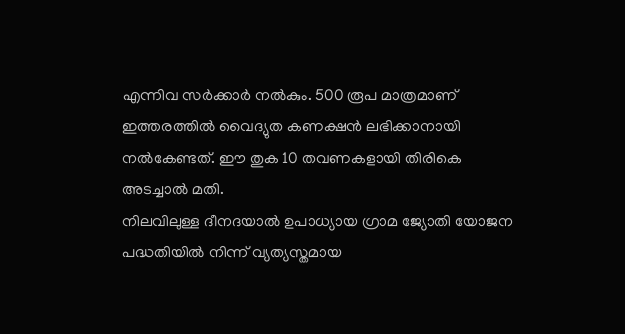എന്നിവ സര്‍ക്കാര്‍ നല്‍കും. 500 രൂപ മാത്രമാണ് ഇത്തരത്തില്‍ വൈദ്യുത കണക്ഷന്‍ ലഭിക്കാനായി നല്‍കേണ്ടത്. ഈ തുക 10 തവണകളായി തിരികെ അടച്ചാല്‍ മതി.
നിലവിലുള്ള ദീനദയാല്‍ ഉപാധ്യായ ഗ്രാമ ജ്യോതി യോജന പദ്ധതിയില്‍ നിന്ന് വ്യത്യസ്തമായ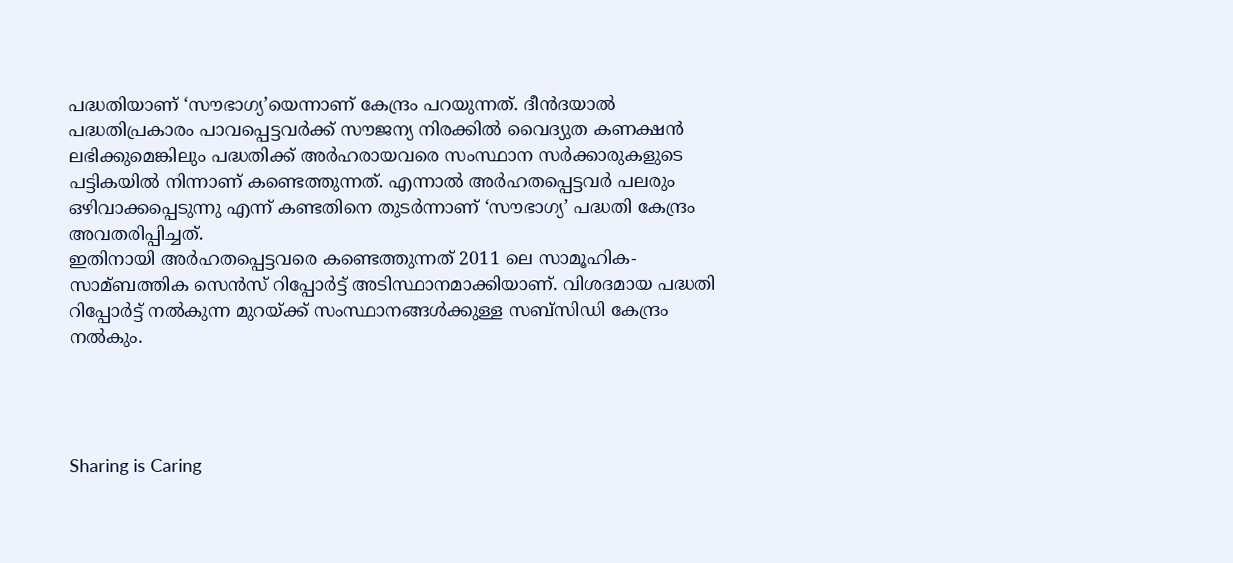പദ്ധതിയാണ് ‘സൗഭാഗ്യ’യെന്നാണ് കേന്ദ്രം പറയുന്നത്. ദീന്‍ദയാല്‍ പദ്ധതിപ്രകാരം പാവപ്പെട്ടവര്‍ക്ക് സൗജന്യ നിരക്കില്‍ വൈദ്യുത കണക്ഷന്‍ ലഭിക്കുമെങ്കിലും പദ്ധതിക്ക് അര്‍ഹരായവരെ സംസ്ഥാന സര്‍ക്കാരുകളുടെ പട്ടികയില്‍ നിന്നാണ് കണ്ടെത്തുന്നത്. എന്നാല്‍ അര്‍ഹതപ്പെട്ടവര്‍ പലരും ഒഴിവാക്കപ്പെടുന്നു എന്ന് കണ്ടതിനെ തുടര്‍ന്നാണ് ‘സൗഭാഗ്യ’ പദ്ധതി കേന്ദ്രം അവതരിപ്പിച്ചത്.
ഇതിനായി അര്‍ഹതപ്പെട്ടവരെ കണ്ടെത്തുന്നത് 2011 ലെ സാമൂഹിക- സാമ്ബത്തിക സെന്‍സ് റിപ്പോര്‍ട്ട് അടിസ്ഥാനമാക്കിയാണ്. വിശദമായ പദ്ധതി റിപ്പോര്‍ട്ട് നല്‍കുന്ന മുറയ്ക്ക് സംസ്ഥാനങ്ങള്‍ക്കുള്ള സബ്സിഡി കേന്ദ്രം നല്‍കും.




Sharing is Caring